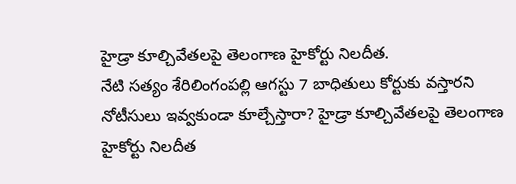హైడ్రా కూల్చివేతలపై తెలంగాణ హైకోర్టు నిలదీత.
నేటి సత్యం శేరిలింగంపల్లి ఆగస్టు 7 బాధితులు కోర్టుకు వస్తారని నోటీసులు ఇవ్వకుండా కూల్చేస్తారా? హైడ్రా కూల్చివేతలపై తెలంగాణ హైకోర్టు నిలదీత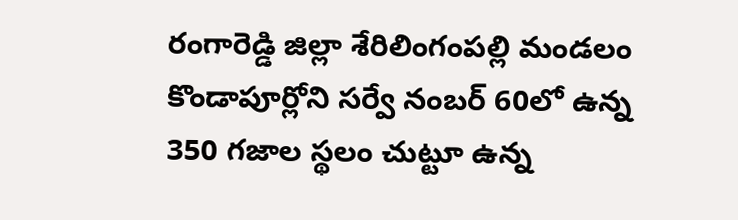రంగారెడ్డి జిల్లా శేరిలింగంపల్లి మండలం కొండాపూర్లోని సర్వే నంబర్ 60లో ఉన్న 350 గజాల స్థలం చుట్టూ ఉన్న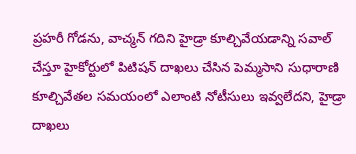ప్రహరీ గోడను, వాచ్మన్ గదిని హైడ్రా కూల్చివేయడాన్ని సవాల్ చేస్తూ హైకోర్టులో పిటిషన్ దాఖలు చేసిన పెమ్మసాని సుధారాణి కూల్చివేతల సమయంలో ఎలాంటి నోటీసులు ఇవ్వలేదని, హైడ్రా దాఖలు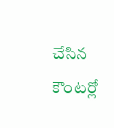చేసిన కౌంటర్లో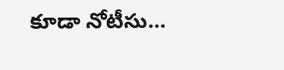కూడా నోటీసు...